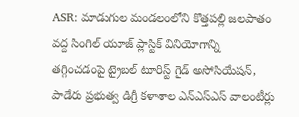ASR: మాడుగుల మండలంలోని కొత్తపల్లి జలపాతం వద్ద సింగిల్ యూజ్ ప్లాస్టిక్ వినియోగాన్ని తగ్గించడంపై ట్రైబల్ టూరిస్ట్ గైడ్ అసోసియేషన్, పాడేరు ప్రభుత్వ డిగ్రీ కళాశాల ఎన్ఎస్ఎస్ వాలంటీర్లు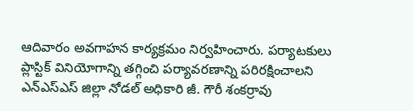ఆదివారం అవగాహన కార్యక్రమం నిర్వహించారు. పర్యాటకులు ప్లాస్టిక్ వినియోగాన్ని తగ్గించి పర్యావరణాన్ని పరిరక్షించాలని ఎన్ఎస్ఎస్ జిల్లా నోడల్ అధికారి జీ. గౌరీ శంకర్రావు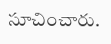సూచించారు.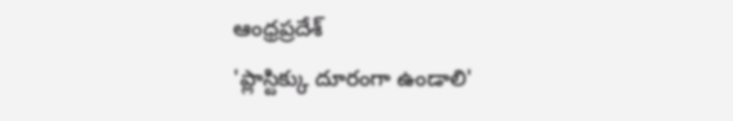ఆంధ్రప్రదేశ్
'ప్లాస్టిక్కు దూరంగా ఉండాలి'